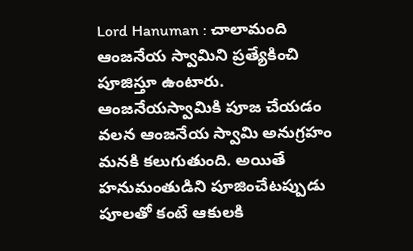Lord Hanuman : చాలామంది ఆంజనేయ స్వామిని ప్రత్యేకించి పూజిస్తూ ఉంటారు. ఆంజనేయస్వామికి పూజ చేయడం వలన ఆంజనేయ స్వామి అనుగ్రహం మనకి కలుగుతుంది. అయితే హనుమంతుడిని పూజించేటప్పుడు పూలతో కంటే ఆకులకి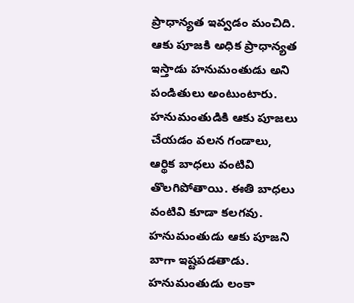ప్రాధాన్యత ఇవ్వడం మంచిది. ఆకు పూజకి అధిక ప్రాధాన్యత ఇస్తాడు హనుమంతుడు అని పండితులు అంటుంటారు. హనుమంతుడికి ఆకు పూజలు చేయడం వలన గండాలు, ఆర్థిక బాధలు వంటివి తొలగిపోతాయి. ఈతి బాధలు వంటివి కూడా కలగవు.
హనుమంతుడు ఆకు పూజని బాగా ఇష్టపడతాడు. హనుమంతుడు లంకా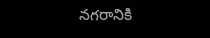నగరానికి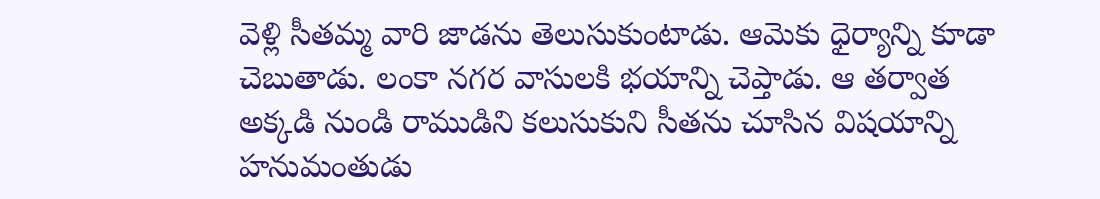వెళ్లి సీతమ్మ వారి జాడను తెలుసుకుంటాడు. ఆమెకు ధైర్యాన్ని కూడా చెబుతాడు. లంకా నగర వాసులకి భయాన్ని చెప్తాడు. ఆ తర్వాత అక్కడి నుండి రాముడిని కలుసుకుని సీతను చూసిన విషయాన్ని హనుమంతుడు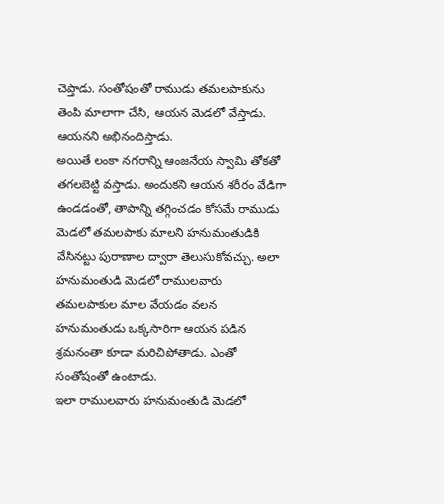చెప్తాడు. సంతోషంతో రాముడు తమలపాకును తెంపి మాలాగా చేసి, ఆయన మెడలో వేస్తాడు. ఆయనని అభినందిస్తాడు.
అయితే లంకా నగరాన్ని ఆంజనేయ స్వామి తోకతో తగలబెట్టి వస్తాడు. అందుకని ఆయన శరీరం వేడిగా ఉండడంతో, తాపాన్ని తగ్గించడం కోసమే రాముడు మెడలో తమలపాకు మాలని హనుమంతుడికి వేసినట్టు పురాణాల ద్వారా తెలుసుకోవచ్చు. అలా హనుమంతుడి మెడలో రాములవారు తమలపాకుల మాల వేయడం వలన హనుమంతుడు ఒక్కసారిగా ఆయన పడిన శ్రమనంతా కూడా మరిచిపోతాడు. ఎంతో సంతోషంతో ఉంటాడు.
ఇలా రాములవారు హనుమంతుడి మెడలో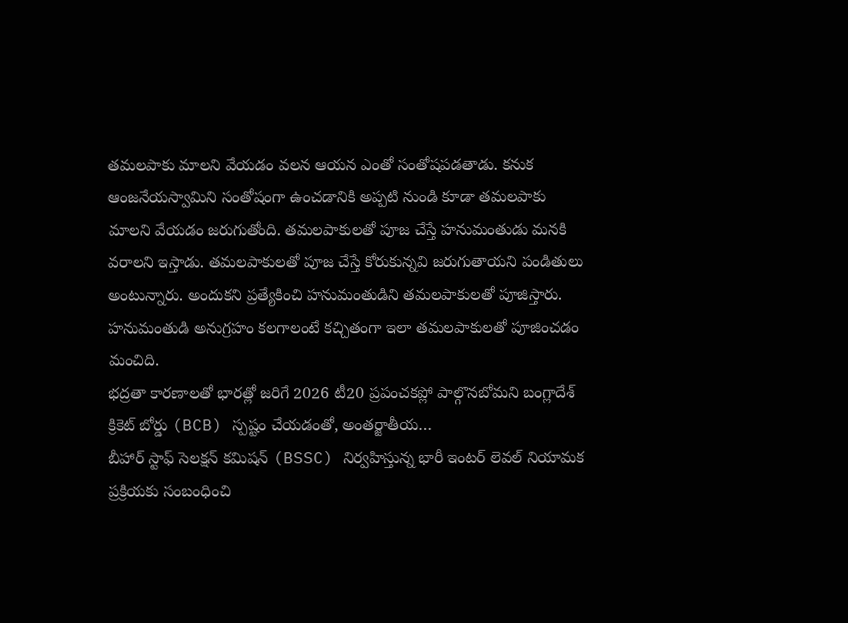తమలపాకు మాలని వేయడం వలన ఆయన ఎంతో సంతోషపడతాడు. కనుక ఆంజనేయస్వామిని సంతోషంగా ఉంచడానికి అప్పటి నుండి కూడా తమలపాకు మాలని వేయడం జరుగుతోంది. తమలపాకులతో పూజ చేస్తే హనుమంతుడు మనకి వరాలని ఇస్తాడు. తమలపాకులతో పూజ చేస్తే కోరుకున్నవి జరుగుతాయని పండితులు అంటున్నారు. అందుకని ప్రత్యేకించి హనుమంతుడిని తమలపాకులతో పూజిస్తారు. హనుమంతుడి అనుగ్రహం కలగాలంటే కచ్చితంగా ఇలా తమలపాకులతో పూజించడం మంచిది.
భద్రతా కారణాలతో భారత్లో జరిగే 2026 టీ20 ప్రపంచకప్లో పాల్గొనబోమని బంగ్లాదేశ్ క్రికెట్ బోర్డు (BCB) స్పష్టం చేయడంతో, అంతర్జాతీయ…
బీహార్ స్టాఫ్ సెలక్షన్ కమిషన్ (BSSC) నిర్వహిస్తున్న భారీ ఇంటర్ లెవల్ నియామక ప్రక్రియకు సంబంధించి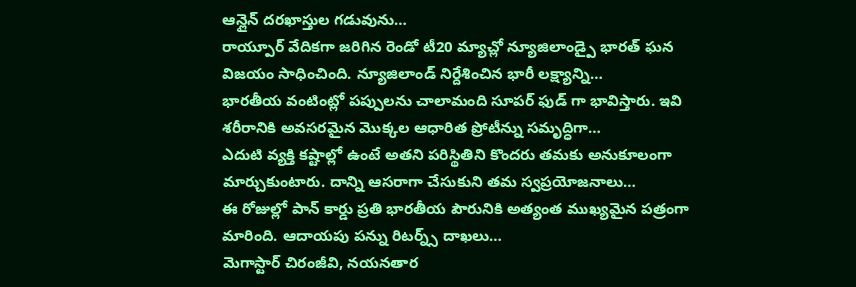ఆన్లైన్ దరఖాస్తుల గడువును…
రాయ్పూర్ వేదికగా జరిగిన రెండో టీ20 మ్యాచ్లో న్యూజిలాండ్పై భారత్ ఘన విజయం సాధించింది. న్యూజిలాండ్ నిర్దేశించిన భారీ లక్ష్యాన్ని…
భారతీయ వంటింట్లో పప్పులను చాలామంది సూపర్ ఫుడ్ గా భావిస్తారు. ఇవి శరీరానికి అవసరమైన మొక్కల ఆధారిత ప్రోటీన్ను సమృద్ధిగా…
ఎదుటి వ్యక్తి కష్టాల్లో ఉంటే అతని పరిస్థితిని కొందరు తమకు అనుకూలంగా మార్చుకుంటారు. దాన్ని ఆసరాగా చేసుకుని తమ స్వప్రయోజనాలు…
ఈ రోజుల్లో పాన్ కార్డు ప్రతి భారతీయ పౌరునికి అత్యంత ముఖ్యమైన పత్రంగా మారింది. ఆదాయపు పన్ను రిటర్న్స్ దాఖలు…
మెగాస్టార్ చిరంజీవి, నయనతార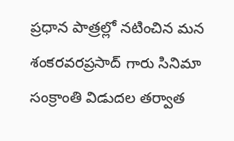ప్రధాన పాత్రల్లో నటించిన మన శంకరవరప్రసాద్ గారు సినిమా సంక్రాంతి విడుదల తర్వాత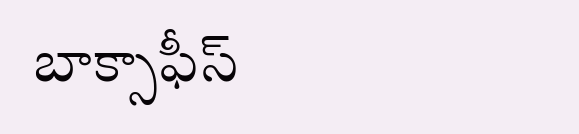బాక్సాఫీస్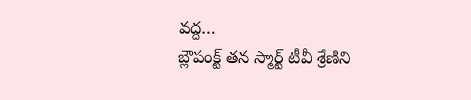వద్ద…
బ్లౌపంక్ట్ తన స్మార్ట్ టీవీ శ్రేణిని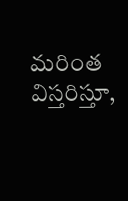మరింత విస్తరిస్తూ,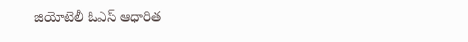జియోటెలీ ఓఎస్ ఆధారిత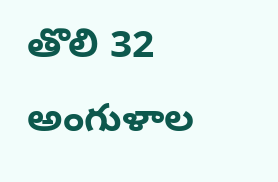తొలి 32 అంగుళాల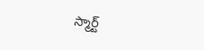స్మార్ట్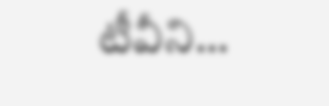టీవీని…